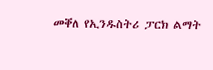መቐለ የኢንዱስትሪ ፓርክ ልማት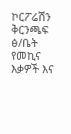ኮርፖሬሽን ቅርንጫፍ ፅ/ቤት የመኪና እቃዎች እና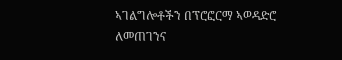ኣገልግሎቶችን በፕሮፎርማ ኣወዳድሮ ለመጠገንና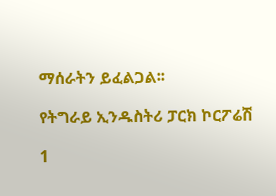ማሰራትን ይፈልጋል፡፡

የትግራይ ኢንዱስትሪ ፓርክ ኮርፖሬሽ

1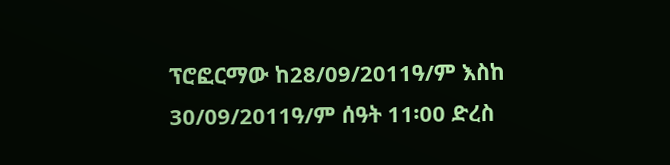ፕሮፎርማው ከ28/09/2011ዓ/ም እስከ 30/09/2011ዓ/ም ሰዓት 11፡00 ድረስ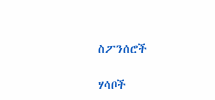ስፖንሰሮች

ሃሳቦች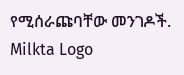የሚሰራጩባቸው መንገዶች.
Milkta Logo